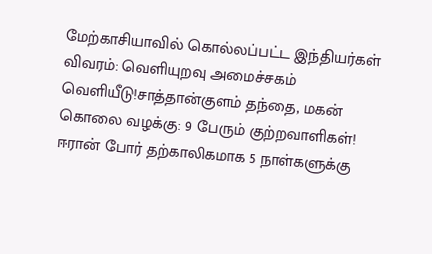மேற்காசியாவில் கொல்லப்பட்ட இந்தியர்கள் விவரம்: வெளியுறவு அமைச்சகம் வெளியீடு!சாத்தான்குளம் தந்தை, மகன் கொலை வழக்கு: 9 பேரும் குற்றவாளிகள்! ஈரான் போர் தற்காலிகமாக 5 நாள்களுக்கு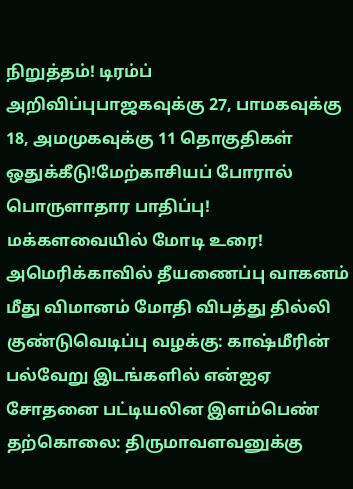நிறுத்தம்! டிரம்ப் அறிவிப்புபாஜகவுக்கு 27, பாமகவுக்கு 18, அமமுகவுக்கு 11 தொகுதிகள் ஒதுக்கீடு!மேற்காசியப் போரால் பொருளாதார பாதிப்பு! மக்களவையில் மோடி உரை! அமெரிக்காவில் தீயணைப்பு வாகனம் மீது விமானம் மோதி விபத்து தில்லி குண்டுவெடிப்பு வழக்கு: காஷ்மீரின் பல்வேறு இடங்களில் என்ஐஏ சோதனை பட்டியலின இளம்பெண் தற்கொலை: திருமாவளவனுக்கு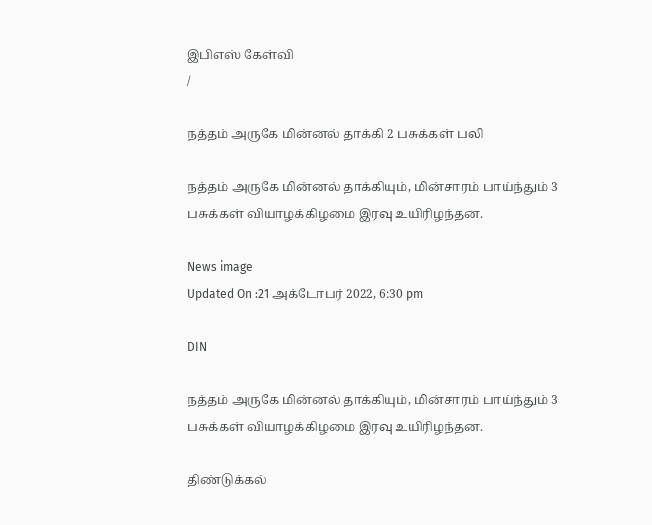இபிஎஸ் கேள்வி
/

நத்தம் அருகே மின்னல் தாக்கி 2 பசுக்கள் பலி

நத்தம் அருகே மின்னல் தாக்கியும், மின்சாரம் பாய்ந்தும் 3 பசுக்கள் வியாழக்கிழமை இரவு உயிரிழந்தன.

News image
Updated On :21 அக்டோபர் 2022, 6:30 pm

DIN

நத்தம் அருகே மின்னல் தாக்கியும், மின்சாரம் பாய்ந்தும் 3 பசுக்கள் வியாழக்கிழமை இரவு உயிரிழந்தன.

திண்டுக்கல்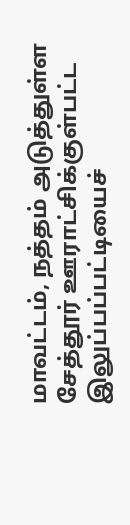மாவட்டம், நத்தம் அடுத்துள்ள சேத்தூர் ஊராட்சிக்குள்பட்ட இலுப்பப்பட்டியைச்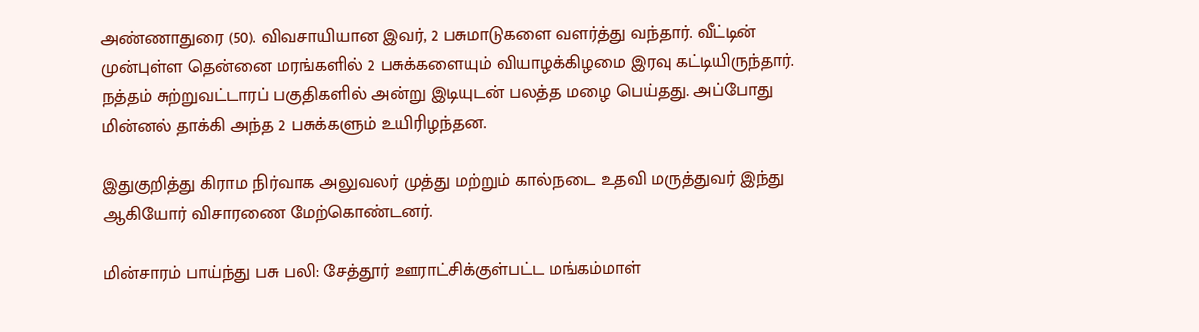அண்ணாதுரை (50). விவசாயியான இவர், 2 பசுமாடுகளை வளர்த்து வந்தார். வீட்டின் முன்புள்ள தென்னை மரங்களில் 2 பசுக்களையும் வியாழக்கிழமை இரவு கட்டியிருந்தார். நத்தம் சுற்றுவட்டாரப் பகுதிகளில் அன்று இடியுடன் பலத்த மழை பெய்தது. அப்போது மின்னல் தாக்கி அந்த 2 பசுக்களும் உயிரிழந்தன.

இதுகுறித்து கிராம நிர்வாக அலுவலர் முத்து மற்றும் கால்நடை உதவி மருத்துவர் இந்து ஆகியோர் விசாரணை மேற்கொண்டனர்.

மின்சாரம் பாய்ந்து பசு பலி: சேத்தூர் ஊராட்சிக்குள்பட்ட மங்கம்மாள்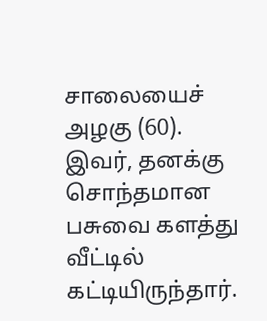சாலையைச் அழகு (60). இவர், தனக்கு சொந்தமான பசுவை களத்து வீட்டில் கட்டியிருந்தார்.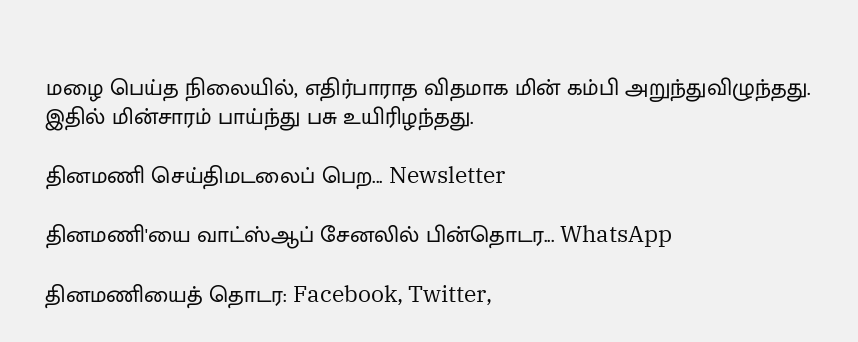மழை பெய்த நிலையில், எதிர்பாராத விதமாக மின் கம்பி அறுந்துவிழுந்தது. இதில் மின்சாரம் பாய்ந்து பசு உயிரிழந்தது.

தினமணி செய்திமடலைப் பெற... Newsletter

தினமணி'யை வாட்ஸ்ஆப் சேனலில் பின்தொடர... WhatsApp

தினமணியைத் தொடர: Facebook, Twitter,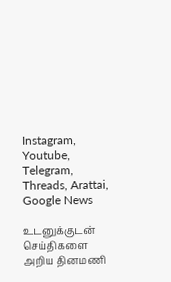Instagram, Youtube, Telegram, Threads, Arattai, Google News

உடனுக்குடன் செய்திகளை அறிய தினமணி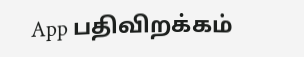App பதிவிறக்கம்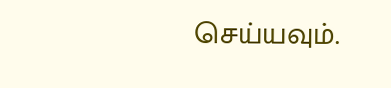செய்யவும்.